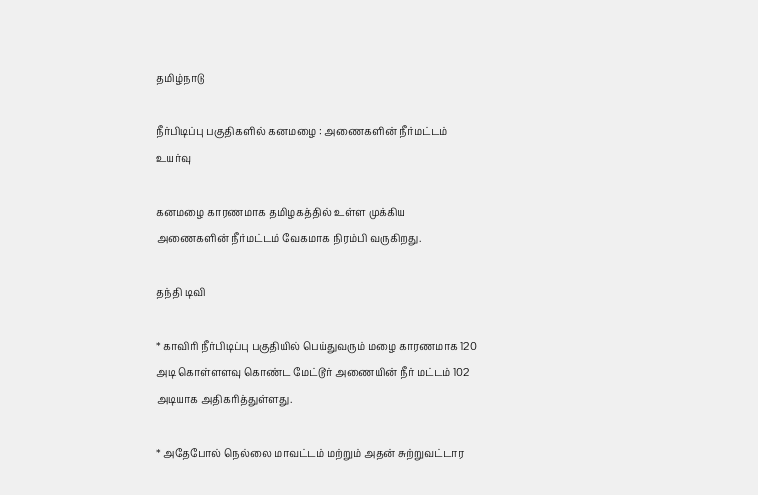தமிழ்நாடு

நீர்பிடிப்பு பகுதிகளில் கனமழை : அணைகளின் நீர்மட்டம் உயர்வு

கனமழை காரணமாக தமிழகத்தில் உள்ள முக்கிய அணைகளின் நீர்மட்டம் வேகமாக நிரம்பி வருகிறது.

தந்தி டிவி

* காவிரி நீர்பிடிப்பு பகுதியில் பெய்துவரும் மழை காரணமாக 120 அடி கொள்ளளவு கொண்ட மேட்டூர் அணையின் நீர் மட்டம் 102 அடியாக அதிகரித்துள்ளது.

* அதேபோல் நெல்லை மாவட்டம் மற்றும் அதன் சுற்றுவட்டார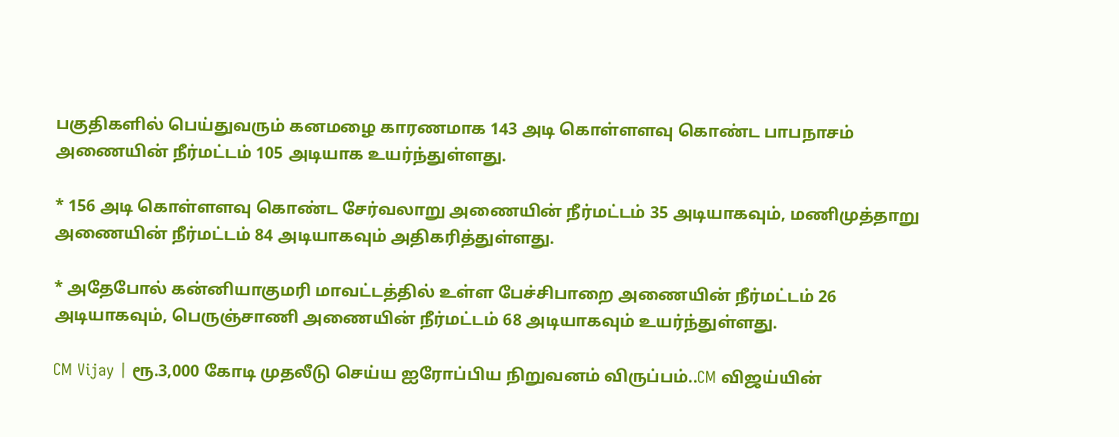பகுதிகளில் பெய்துவரும் கனமழை காரணமாக 143 அடி கொள்ளளவு கொண்ட பாபநாசம் அணையின் நீர்மட்டம் 105 அடியாக உயர்ந்துள்ளது.

* 156 அடி கொள்ளளவு கொண்ட சேர்வலாறு அணையின் நீர்மட்டம் 35 அடியாகவும், மணிமுத்தாறு அணையின் நீர்மட்டம் 84 அடியாகவும் அதிகரித்துள்ளது.

* அதேபோல் கன்னியாகுமரி மாவட்டத்தில் உள்ள பேச்சிபாறை அணையின் நீர்மட்டம் 26 அடியாகவும், பெருஞ்சாணி அணையின் நீர்மட்டம் 68 அடியாகவும் உயர்ந்துள்ளது.

CM Vijay | ரூ.3,000 கோடி முதலீடு செய்ய ஐரோப்பிய நிறுவனம் விருப்பம்..CM விஜய்யின்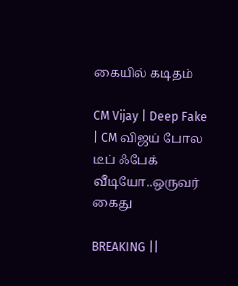கையில் கடிதம்

CM Vijay | Deep Fake | CM விஜய் போல டீப் ஃபேக் வீடியோ..ஒருவர் கைது

BREAKING ||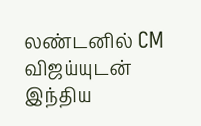லண்டனில் CM விஜய்யுடன் இந்திய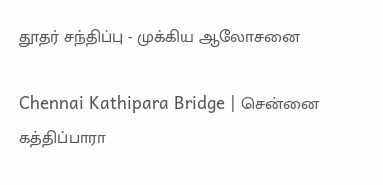தூதர் சந்திப்பு - முக்கிய ஆலோசனை

Chennai Kathipara Bridge | சென்னை கத்திப்பாரா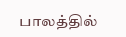பாலத்தில்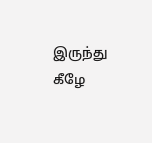இருந்து கீழே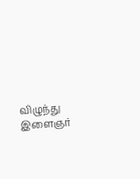விழுந்து இளைஞர்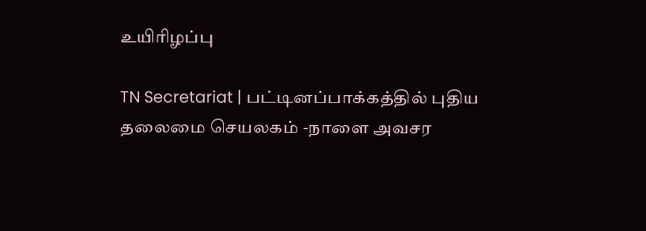உயிரிழப்பு

TN Secretariat | பட்டினப்பாக்கத்தில் புதிய தலைமை செயலகம் -நாளை அவசர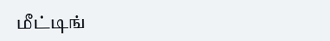மீட்டிங்